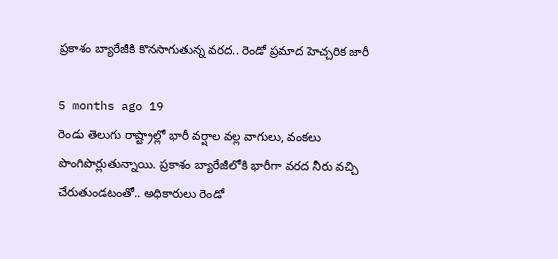ప్రకాశం బ్యారేజీకి కొనసాగుతున్న వరద.. రెండో ప్రమాద హెచ్చరిక జారీ

5 months ago 19
రెండు తెలుగు రాష్ట్రాల్లో భారీ వర్షాల వల్ల వాగులు, వంకలు పొంగిపొర్లుతున్నాయి. ప్రకాశం బ్యారేజీలోకి భారీగా వరద నీరు వచ్చి చేరుతుండటంతో.. అధికారులు రెండో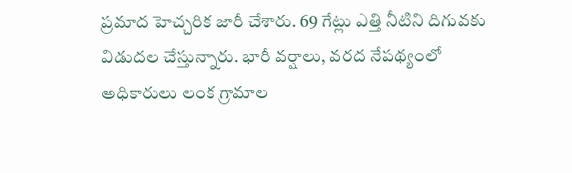ప్రమాద హెచ్చరిక జారీ చేశారు. 69 గేట్లు ఎత్తి నీటిని దిగువకు విడుదల చేస్తున్నారు. భారీ వర్షాలు, వరద నేపథ్యంలో అధికారులు లంక గ్రామాల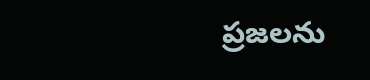ప్రజలను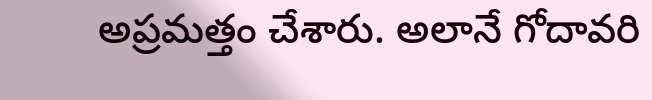అప్రమత్తం చేశారు. అలానే గోదావరి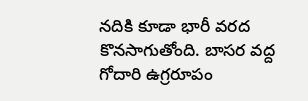నదికి కూడా భారీ వరద కొనసాగుతోంది. బాసర వద్ద గోదారి ఉగ్రరూపం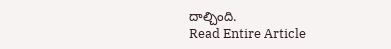దాల్చింది.
Read Entire Article